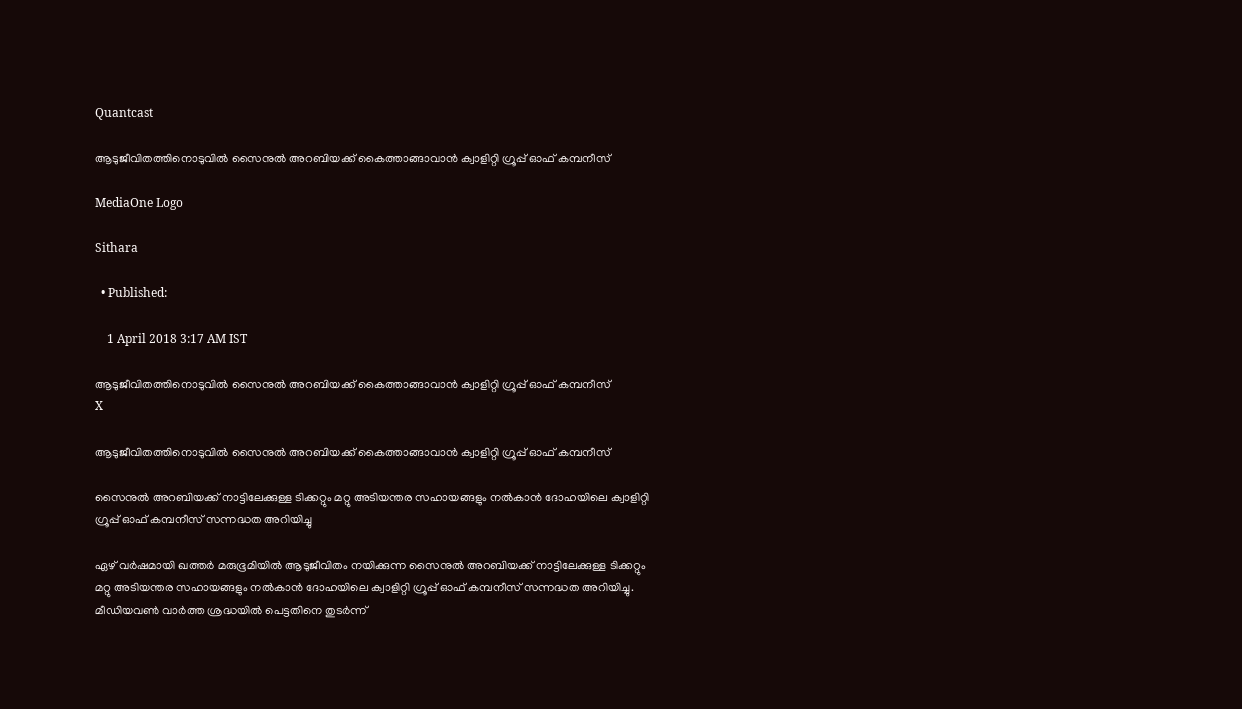Quantcast

ആടുജീവിതത്തിനൊടുവില്‍ സൈനുല്‍ അറബിയക്ക് കൈത്താങ്ങാവാന്‍ ക്വാളിറ്റി ഗ്രൂപ്പ് ഓഫ് കമ്പനീസ്

MediaOne Logo

Sithara

  • Published:

    1 April 2018 3:17 AM IST

ആടുജീവിതത്തിനൊടുവില്‍ സൈനുല്‍ അറബിയക്ക് കൈത്താങ്ങാവാന്‍ ക്വാളിറ്റി ഗ്രൂപ്പ് ഓഫ് കമ്പനീസ്
X

ആടുജീവിതത്തിനൊടുവില്‍ സൈനുല്‍ അറബിയക്ക് കൈത്താങ്ങാവാന്‍ ക്വാളിറ്റി ഗ്രൂപ്പ് ഓഫ് കമ്പനീസ്

സൈനുല്‍ അറബിയക്ക് നാട്ടിലേക്കുള്ള ടിക്കറ്റും മറ്റു അടിയന്തര സഹായങ്ങളും നല്‍കാന്‍ ദോഹയിലെ ക്വാളിറ്റി ഗ്രൂപ്പ് ഓഫ് കമ്പനീസ് സന്നദ്ധത അറിയിച്ചു

ഏഴ് വര്‍ഷമായി ഖത്തര്‍ മരുഭൂമിയില്‍ ആടുജീവിതം നയിക്കുന്ന സൈനുല്‍ അറബിയക്ക് നാട്ടിലേക്കുള്ള ടിക്കറ്റും മറ്റു അടിയന്തര സഹായങ്ങളും നല്‍കാന്‍ ദോഹയിലെ ക്വാളിറ്റി ഗ്രൂപ്പ് ഓഫ് കമ്പനീസ് സന്നദ്ധത അറിയിച്ചു. മീഡിയവണ്‍ വാര്‍ത്ത ശ്രദ്ധയില്‍ പെട്ടതിനെ തുടര്‍ന്ന്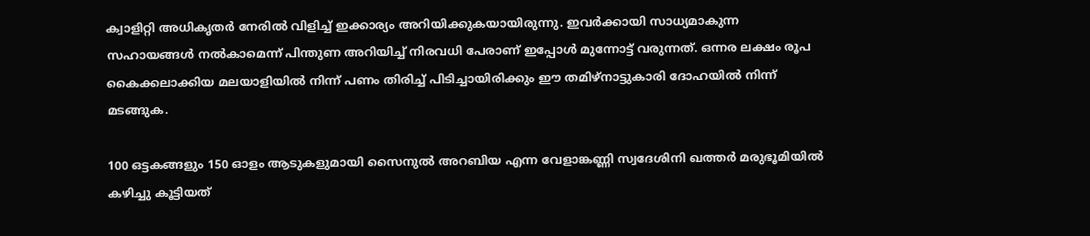ക്വാളിറ്റി അധികൃതര്‍ നേരില്‍ വിളിച്ച് ഇക്കാര്യം അറിയിക്കുകയായിരുന്നു. ഇവര്‍ക്കായി സാധ്യമാകുന്ന സഹായങ്ങള്‍ നല്‍കാമെന്ന് പിന്തുണ അറിയിച്ച് നിരവധി പേരാണ് ഇപ്പോള്‍ മുന്നോട്ട് വരുന്നത്. ഒന്നര ലക്ഷം രൂപ കൈക്കലാക്കിയ മലയാളിയില്‍ നിന്ന് പണം തിരിച്ച് പിടിച്ചായിരിക്കും ഈ തമിഴ്‌നാട്ടുകാരി ദോഹയില്‍ നിന്ന് മടങ്ങുക.

100 ഒട്ടകങ്ങളും 150 ഓളം ആടുകളുമായി സൈനുല്‍ അറബിയ എന്ന വേളാങ്കണ്ണി സ്വദേശിനി ഖത്തര്‍ മരുഭൂമിയില്‍ കഴിച്ചു കൂട്ടിയത്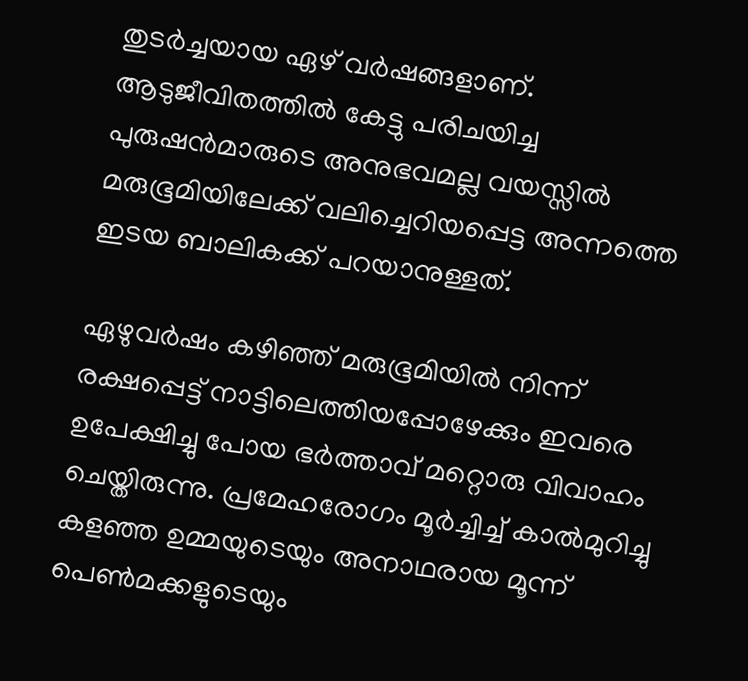തുടര്‍ച്ചയായ ഏഴ് വര്‍ഷങ്ങളാണ്. ആടുജീവിതത്തില്‍ കേട്ടു പരിചയിച്ച പുരുഷന്‍മാരുടെ അനുഭവമല്ല വയസ്സില്‍ മരുഭൂമിയിലേക്ക് വലിച്ചെറിയപ്പെട്ട അന്നത്തെ ഇടയ ബാലികക്ക് പറയാനുള്ളത്.

ഏഴുവര്‍ഷം കഴിഞ്ഞ് മരുഭൂമിയില്‍ നിന്ന് രക്ഷപ്പെട്ട് നാട്ടിലെത്തിയപ്പോഴേക്കും ഇവരെ ഉപേക്ഷിച്ചു പോയ ഭര്‍ത്താവ് മറ്റൊരു വിവാഹം ചെയ്തിരുന്നു. പ്രമേഹരോഗം മൂര്‍ച്ചിച്ച് കാല്‍മുറിച്ചു കളഞ്ഞ ഉമ്മയുടെയും അനാഥരായ മൂന്ന് പെണ്‍മക്കളുടെയും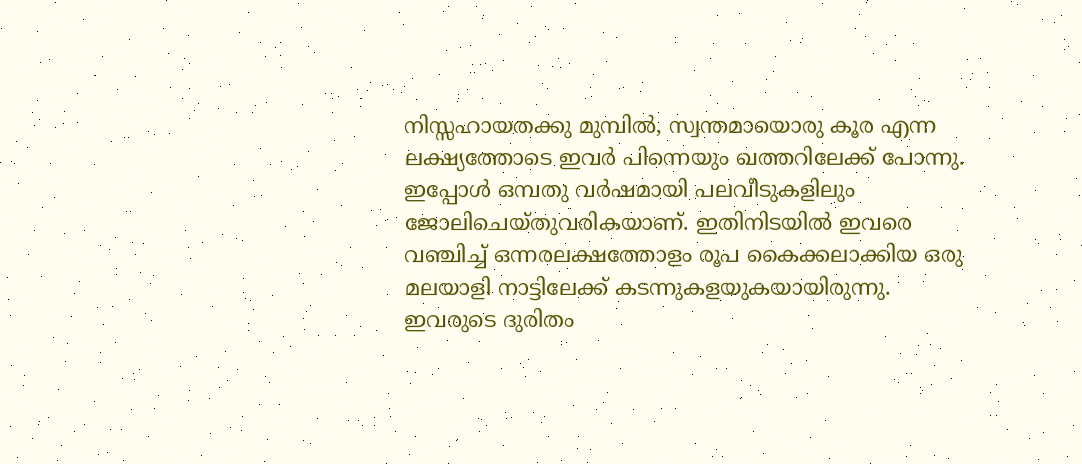നിസ്സഹായതക്കു മുമ്പില്‍, സ്വന്തമായൊരു കൂര എന്ന ലക്ഷ്യത്തോടെ ഇവര്‍ പിന്നെയും ഖത്തറിലേക്ക് പോന്നു. ഇപ്പോള്‍ ഒമ്പതു വര്‍ഷമായി പലവീടുകളിലും ജോലിചെയ്തുവരികയാണ്. ഇതിനിടയില്‍ ഇവരെ വഞ്ചിച്ച് ഒന്നരലക്ഷത്തോളം രൂപ കൈക്കലാക്കിയ ഒരു മലയാളി നാട്ടിലേക്ക് കടന്നുകളയുകയായിരുന്നു. ഇവരുടെ ദുരിതം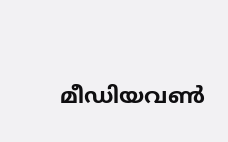മീഡിയവണ്‍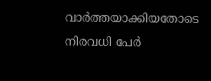വാര്‍ത്തയാക്കിയതോടെ നിരവധി പേര്‍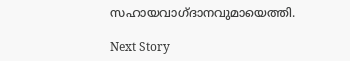സഹായവാഗ്ദാനവുമായെത്തി.

Next Story